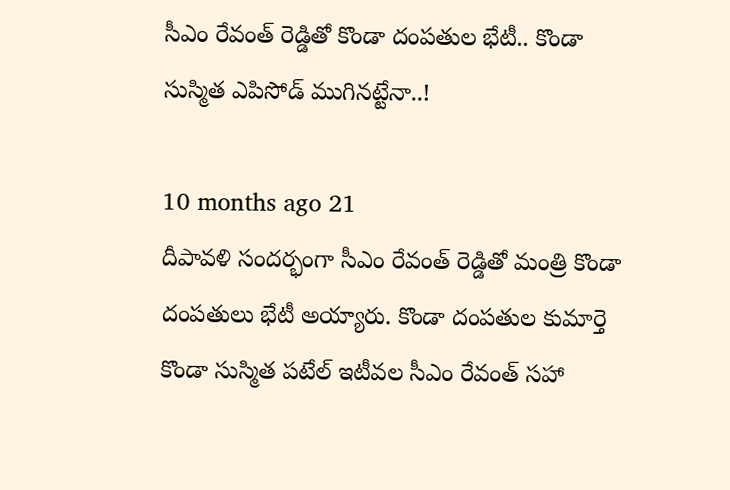సీఎం రేవంత్ రెడ్డితో కొండా దంపతుల భేటీ.. కొండా సుస్మిత ఎపిసోడ్ ముగినట్టేనా..!

10 months ago 21
దీపావళి సందర్భంగా సీఎం రేవంత్ రెడ్డితో మంత్రి కొండా దంపతులు భేటీ అయ్యారు. కొండా దంపతుల కుమార్తె కొండా సుస్మిత పటేల్ ఇటీవల సీఎం రేవంత్ సహా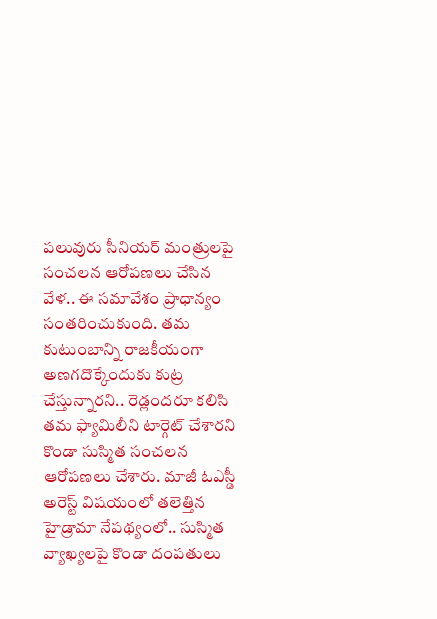పలువురు సీనియర్ మంత్రులపై సంచలన ఆరోపణలు చేసిన వేళ.. ఈ సమావేశం ప్రాధాన్యం సంతరించుకుంది. తమ కుటుంబాన్ని రాజకీయంగా అణగదొక్కేందుకు కుట్ర చేస్తున్నారని.. రెడ్లందరూ కలిసి తమ ఫ్యామిలీని టార్గెట్ చేశారని కొండా సుస్మిత సంచలన ఆరోపణలు చేశారు. మాజీ ఓఎస్డీ అరెస్ట్ విషయంలో తలెత్తిన హైడ్రామా నేపథ్యంలో.. సుస్మిత వ్యాఖ్యలపై కొండా దంపతులు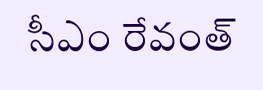సీఎం రేవంత్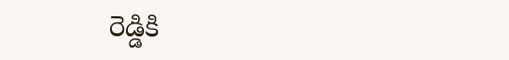రెడ్డికి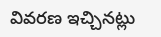వివరణ ఇచ్చినట్లు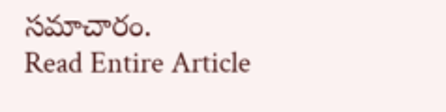సమాచారం.
Read Entire Article